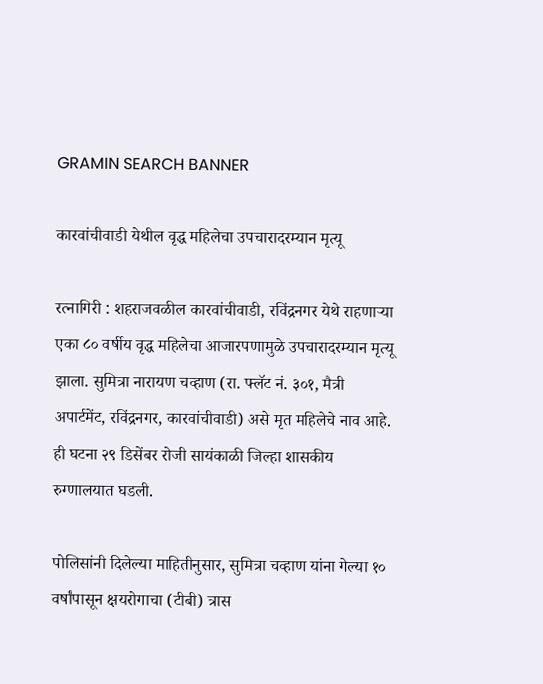GRAMIN SEARCH BANNER

कारवांचीवाडी येथील वृद्ध महिलेचा उपचारादरम्यान मृत्यू

रत्नागिरी : शहराजवळील कारवांचीवाडी, रविंद्रनगर येथे राहणाऱ्या एका ८० वर्षीय वृद्ध महिलेचा आजारपणामुळे उपचारादरम्यान मृत्यू झाला. सुमित्रा नारायण चव्हाण (रा. फ्लॅट नं. ३०१, मैत्री अपार्टमेंट, रविंद्रनगर, कारवांचीवाडी) असे मृत महिलेचे नाव आहे. ही घटना २९ डिसेंबर रोजी सायंकाळी जिल्हा शासकीय रुग्णालयात घडली.

पोलिसांनी दिलेल्या माहितीनुसार, सुमित्रा चव्हाण यांना गेल्या १० वर्षांपासून क्षयरोगाचा (टीबी) त्रास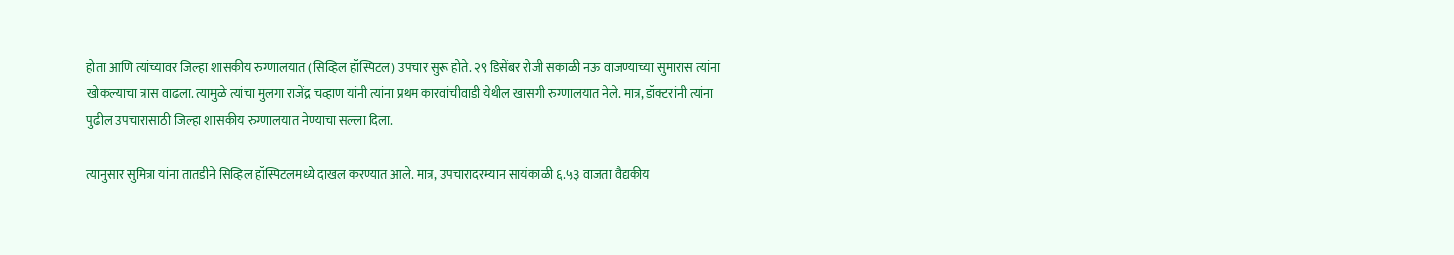होता आणि त्यांच्यावर जिल्हा शासकीय रुग्णालयात (सिव्हिल हॉस्पिटल) उपचार सुरू होते. २९ डिसेंबर रोजी सकाळी नऊ वाजण्याच्या सुमारास त्यांना खोकल्याचा त्रास वाढला. त्यामुळे त्यांचा मुलगा राजेंद्र चव्हाण यांनी त्यांना प्रथम कारवांचीवाडी येथील खासगी रुग्णालयात नेले. मात्र, डॉक्टरांनी त्यांना पुढील उपचारासाठी जिल्हा शासकीय रुग्णालयात नेण्याचा सल्ला दिला.

त्यानुसार सुमित्रा यांना तातडीने सिव्हिल हॉस्पिटलमध्ये दाखल करण्यात आले. मात्र, उपचारादरम्यान सायंकाळी ६.५३ वाजता वैद्यकीय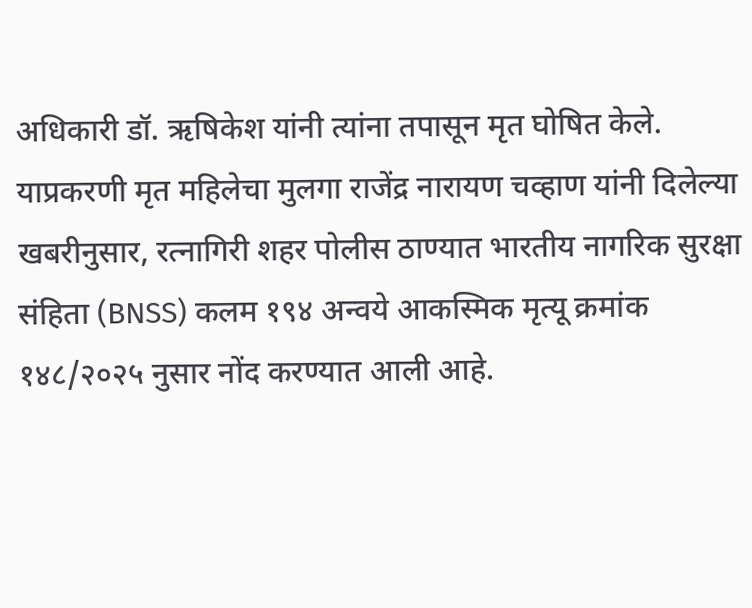अधिकारी डॉ. ऋषिकेश यांनी त्यांना तपासून मृत घोषित केले. याप्रकरणी मृत महिलेचा मुलगा राजेंद्र नारायण चव्हाण यांनी दिलेल्या खबरीनुसार, रत्नागिरी शहर पोलीस ठाण्यात भारतीय नागरिक सुरक्षा संहिता (BNSS) कलम १९४ अन्वये आकस्मिक मृत्यू क्रमांक १४८/२०२५ नुसार नोंद करण्यात आली आहे.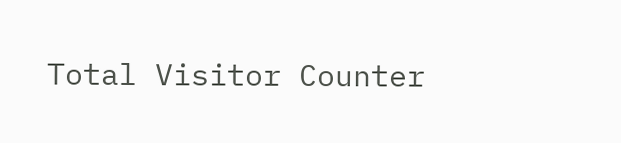Total Visitor Counter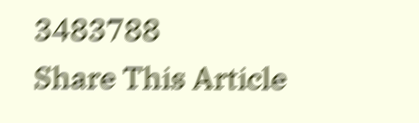3483788
Share This Article